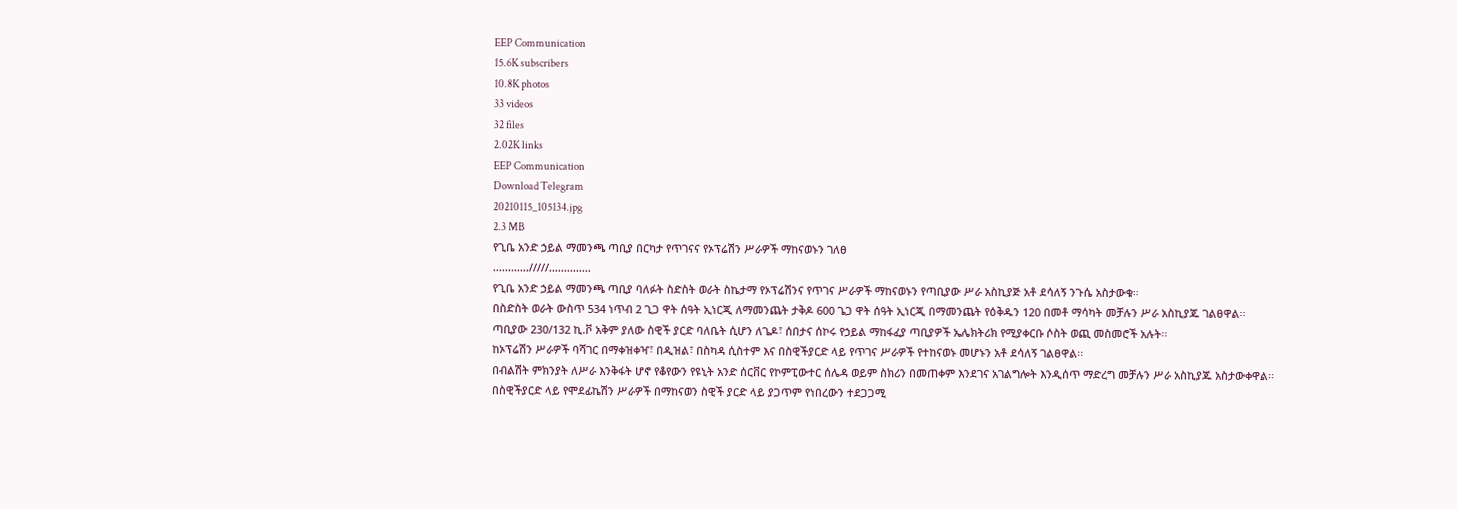EEP Communication
15.6K subscribers
10.8K photos
33 videos
32 files
2.02K links
EEP Communication
Download Telegram
20210115_105134.jpg
2.3 MB
የጊቤ አንድ ኃይል ማመንጫ ጣቢያ በርካታ የጥገናና የኦፕሬሽን ሥራዎች ማከናወኑን ገለፀ
............/////..............
የጊቤ አንድ ኃይል ማመንጫ ጣቢያ ባለፉት ስድስት ወራት ስኬታማ የኦፕሬሽንና የጥገና ሥራዎች ማከናወኑን የጣቢያው ሥራ አስኪያጅ አቶ ደሳለኝ ንጉሴ አስታውቁ፡፡
በስድስት ወራት ውስጥ 534 ነጥብ 2 ጊጋ ዋት ሰዓት ኢነርጂ ለማመንጨት ታቅዶ 600 ጌጋ ዋት ሰዓት ኢነርጂ በማመንጨት የዕቅዱን 120 በመቶ ማሳካት መቻሉን ሥራ አስኪያጁ ገልፀዋል፡፡
ጣቢያው 230/132 ኪ.ቮ አቅም ያለው ስዊች ያርድ ባለቤት ሲሆን ለጌዶ፣ ሰበታና ሰኮሩ የኃይል ማከፋፈያ ጣቢያዎች ኤሌክትሪክ የሚያቀርቡ ሶስት ወጪ መስመሮች አሉት፡፡
ከኦፕሬሽን ሥራዎች ባሻገር በማቀዝቀዣ፣ በዲዝል፣ በስካዳ ሲስተም እና በስዊችያርድ ላይ የጥገና ሥራዎች የተከናወኑ መሆኑን አቶ ደሳለኝ ገልፀዋል፡፡
በብልሽት ምክንያት ለሥራ እንቅፋት ሆኖ የቆየውን የዩኒት አንድ ሰርቨር የኮምፒውተር ሰሌዳ ወይም ስክሪን በመጠቀም እንደገና አገልግሎት እንዲሰጥ ማድረግ መቻሉን ሥራ አስኪያጁ አስታውቀዋል፡፡
በስዊችያርድ ላይ የሞደፊኬሽን ሥራዎች በማከናወን ስዊች ያርድ ላይ ያጋጥም የነበረውን ተደጋጋሚ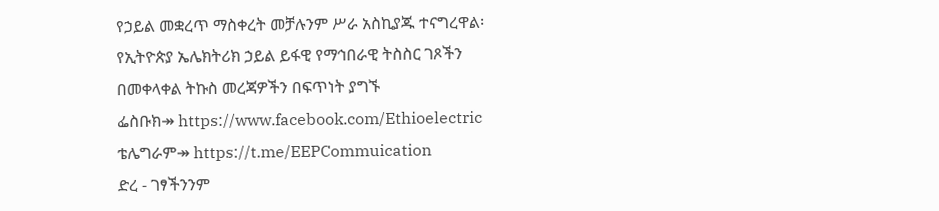የኃይል መቋረጥ ማስቀረት መቻሉንም ሥራ አስኪያጁ ተናግረዋል፡
የኢትዮጵያ ኤሌክትሪክ ኃይል ይፋዊ የማኅበራዊ ትስስር ገጾችን በመቀላቀል ትኩስ መረጃዎችን በፍጥነት ያግኙ
ፌስቡክ↠ https://www.facebook.com/Ethioelectric
ቴሌግራም↠ https://t.me/EEPCommuication
ድረ - ገፃችንንም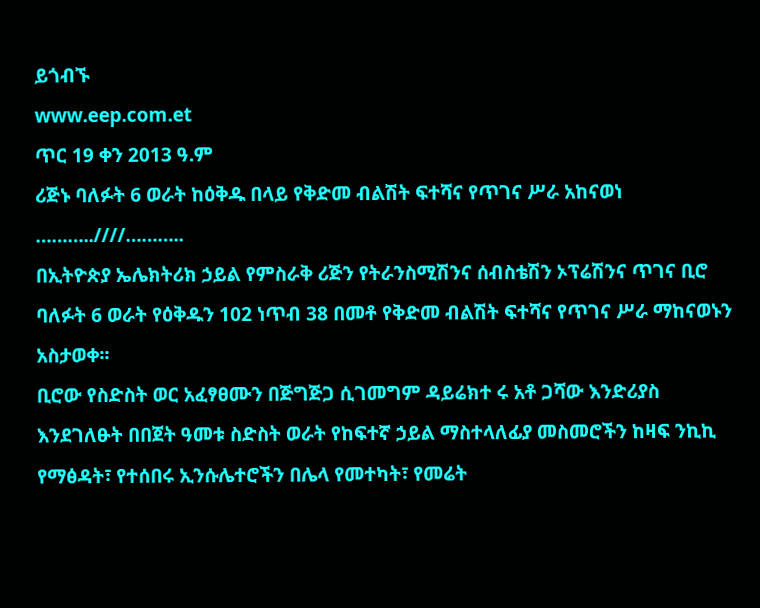ይጎብኙ
www.eep.com.et
ጥር 19 ቀን 2013 ዓ.ም
ሪጅኑ ባለፉት 6 ወራት ከዕቅዱ በላይ የቅድመ ብልሽት ፍተሻና የጥገና ሥራ አከናወነ
………..////………..
በኢትዮጵያ ኤሌክትሪክ ኃይል የምስራቅ ሪጅን የትራንስሚሽንና ሰብስቴሽን ኦፕሬሽንና ጥገና ቢሮ ባለፉት 6 ወራት የዕቅዱን 102 ነጥብ 38 በመቶ የቅድመ ብልሽት ፍተሻና የጥገና ሥራ ማከናወኑን አስታወቀ፡፡
ቢሮው የስድስት ወር አፈፃፀሙን በጅግጅጋ ሲገመግም ዳይሬክተ ሩ አቶ ጋሻው እንድሪያስ እንደገለፁት በበጀት ዓመቱ ስድስት ወራት የከፍተኛ ኃይል ማስተላለፊያ መስመሮችን ከዛፍ ንኪኪ የማፅዳት፣ የተሰበሩ ኢንሱሌተሮችን በሌላ የመተካት፣ የመሬት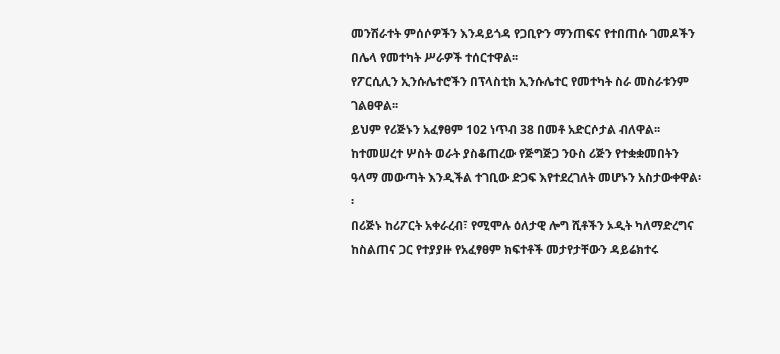መንሽራተት ምሰሶዎችን እንዳይጎዳ የጋቢዮን ማንጠፍና የተበጠሱ ገመዶችን በሌላ የመተካት ሥራዎች ተሰርተዋል፡፡
የፖርሲሊን ኢንሱሌተሮችን በፕላስቲክ ኢንሱሌተር የመተካት ስራ መስራቱንም ገልፀዋል፡፡
ይህም የሪጅኑን አፈፃፀም 102 ነጥብ 38 በመቶ አድርሶታል ብለዋል፡፡
ከተመሠረተ ሦስት ወራት ያስቆጠረው የጅግጅጋ ንዑስ ሪጅን የተቋቋመበትን ዓላማ መውጣት እንዲችል ተገቢው ድጋፍ እየተደረገለት መሆኑን አስታውቀዋል፡፡
በሪጅኑ ከሪፖርት አቀራረብ፣ የሚሞሉ ዕለታዊ ሎግ ሺቶችን ኦዲት ካለማድረግና ከስልጠና ጋር የተያያዙ የአፈፃፀም ክፍተቶች መታየታቸውን ዳይሬክተሩ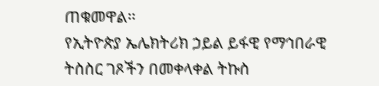ጠቁመዋል፡፡
የኢትዮጵያ ኤሌክትሪክ ኃይል ይፋዊ የማኅበራዊ ትስስር ገጾችን በመቀላቀል ትኩስ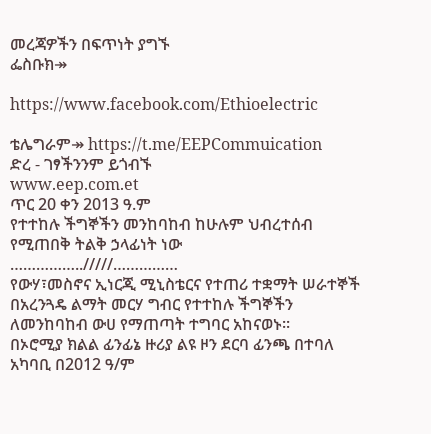መረጃዎችን በፍጥነት ያግኙ
ፌስቡክ↠

https://www.facebook.com/Ethioelectric

ቴሌግራም↠ https://t.me/EEPCommuication
ድረ - ገፃችንንም ይጎብኙ
www.eep.com.et
ጥር 20 ቀን 2013 ዓ.ም
የተተከሉ ችግኞችን መንከባከብ ከሁሉም ህብረተሰብ የሚጠበቅ ትልቅ ኃላፊነት ነው
……………../////……………
የውሃ፣መስኖና ኢነርጂ ሚኒስቴርና የተጠሪ ተቋማት ሠራተኞች በአረንጓዴ ልማት መርሃ ግብር የተተከሉ ችግኞችን ለመንከባከብ ውሀ የማጠጣት ተግባር አከናወኑ፡፡
በኦሮሚያ ክልል ፊንፊኔ ዙሪያ ልዩ ዞን ደርባ ፊንጫ በተባለ አካባቢ በ2012 ዓ/ም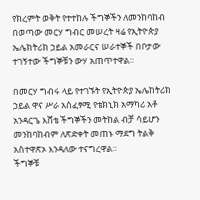የክረምት ወቅት የተተከሉ ችግኞችን ለመንከባከብ በወጣው መርሃ ግብር መሠረት ዛሬ የኢትዮጵያ ኤሌክትሪክ ኃይል አመራርና ሠራተኞች በቦታው ተገኝተው ችግኞቹን ውሃ አጠጥተዋል፡፡

በመርሃ ግብሩ ላይ የተገኙት የኢትዮጵያ ኤሌከትሪክ ኃይል ዋና ሥራ አስፈፃሚ የቴክኒክ አማካሪ አቶ አንዳርጌ እሸቴ ችግኞችን መትከል ብቻ ሳይሆን መንከባከብም ለጽድቀት መጠኑ ማደግ ትልቅ አስተዋጽኦ እንዳለው ተናግረዋል።
ችግኞቹ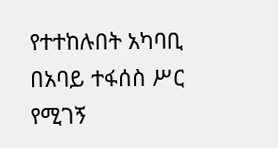የተተከሉበት አካባቢ በአባይ ተፋሰስ ሥር የሚገኝ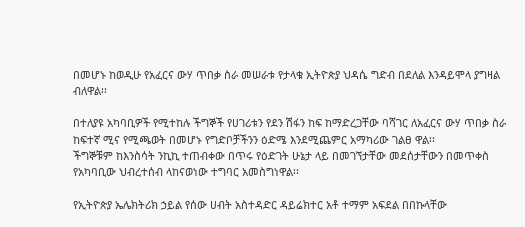በመሆኑ ከወዲሁ የአፈርና ውሃ ጥበቃ ስራ መሠራቱ የታላቁ ኢትዮጵያ ህዳሴ ግድብ በደለል እንዳይሞላ ያግዛል ብለዋል፡፡

በተለያዩ አካባቢዎች የሚተከሉ ችግኞች የሀገሪቱን የደን ሽፋን ከፍ ከማድረጋቸው ባሻገር ለአፈርና ውሃ ጥበቃ ስራ ከፍተኛ ሚና የሚጫወት በመሆኑ የግድቦቻችንን ዕድሜ እንደሚጨምር አማካሪው ገልፀ ዋል፡፡
ችግኞቹም ከእንስሳት ንኪኪ ተጠብቀው በጥሩ የዕድገት ሁኔታ ላይ በመገኘታቸው መደሰታቸውን በመጥቀስ የአካባቢው ህብረተሰብ ላከናወነው ተግባር አመስግነዋል፡፡

የኢትዮጵያ ኤሌክትሪክ ኃይል የሰው ሀብት አስተዳድር ዳይሬክተር አቶ ተማም አፍደል በበኩላቸው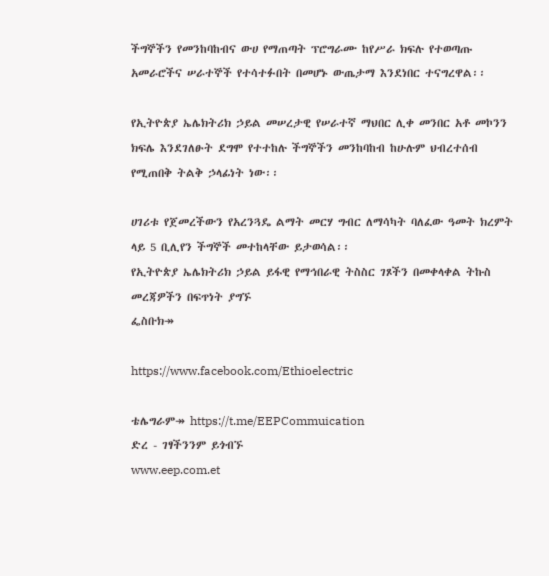ችግኞችን የመንከባከብና ውሀ የማጠጣት ፕሮግራሙ ከየሥራ ክፍሉ የተወጣጡ አመራሮችና ሠራተኞች የተሳተፉበት በመሆኑ ውጤታማ እንደነበር ተናግረዋል፡፡

የኢትዮጵያ ኤሌክትሪክ ኃይል መሠረታዊ የሠራተኛ ማህበር ሊቀ መንበር አቶ መኮንን ክፍሌ እንደገለፁት ደግሞ የተተከሉ ችግኞችን መንከባከብ ከሁሉም ህብረተሰብ የሚጠበቅ ትልቅ ኃላፊነት ነው፡፡

ሀገሪቱ የጀመረችውን የአረንጓዴ ልማት መርሃ ግብር ለማሳካት ባለፈው ዓመት ክረምት ላይ 5 ቢሊየን ችግኞች መተከላቸው ይታወሳል፡፡
የኢትዮጵያ ኤሌክትሪክ ኃይል ይፋዊ የማኅበራዊ ትስስር ገጾችን በመቀላቀል ትኩስ መረጃዎችን በፍጥነት ያግኙ
ፌስቡክ↠

https://www.facebook.com/Ethioelectric

ቴሌግራም↠ https://t.me/EEPCommuication
ድረ - ገፃችንንም ይጎብኙ
www.eep.com.et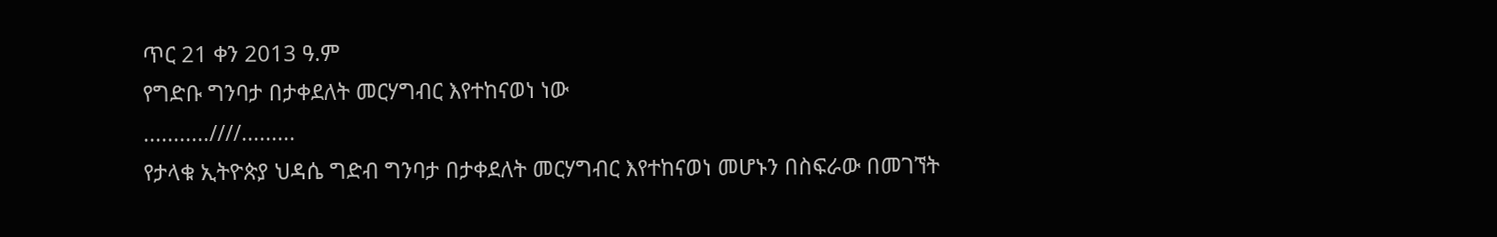ጥር 21 ቀን 2013 ዓ.ም
የግድቡ ግንባታ በታቀደለት መርሃግብር እየተከናወነ ነው
...........////.........
የታላቁ ኢትዮጵያ ህዳሴ ግድብ ግንባታ በታቀደለት መርሃግብር እየተከናወነ መሆኑን በስፍራው በመገኘት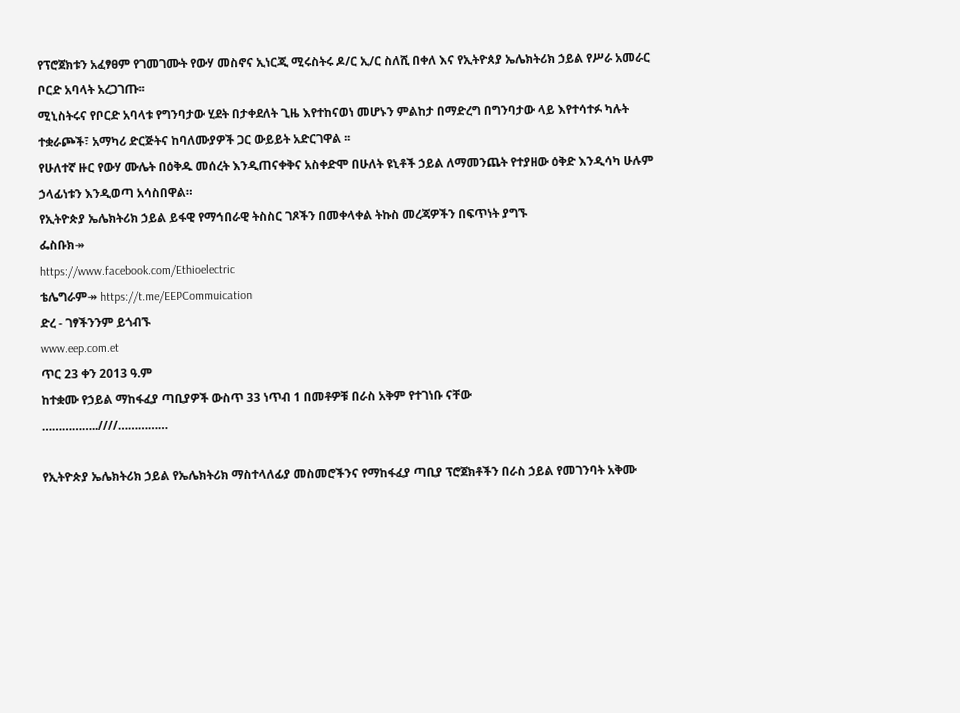የፕሮጀክቱን አፈፃፀም የገመገሙት የውሃ መስኖና ኢነርጂ ሚሩስትሩ ዶ/ር ኢ/ር ስለሺ በቀለ እና የኢትዮጰያ ኤሌክትሪክ ኃይል የሥራ አመራር ቦርድ አባላት አረጋገጡ፡፡
ሚኒስትሩና የቦርድ አባላቱ የግንባታው ሂደት በታቀደለት ጊዜ እየተከናወነ መሆኑን ምልከታ በማድረግ በግንባታው ላይ እየተሳተፉ ካሉት ተቋራጮች፣ አማካሪ ድርጅትና ከባለሙያዎች ጋር ውይይት አድርገዋል ፡፡
የሁለተኛ ዙር የውሃ ሙሌት በዕቅዱ መሰረት እንዲጠናቀቅና አስቀድሞ በሁለት ዩኒቶች ኃይል ለማመንጨት የተያዘው ዕቅድ እንዲሳካ ሁሉም ኃላፊነቱን እንዲወጣ አሳስበዋል።
የኢትዮጵያ ኤሌክትሪክ ኃይል ይፋዊ የማኅበራዊ ትስስር ገጾችን በመቀላቀል ትኩስ መረጃዎችን በፍጥነት ያግኙ
ፌስቡክ↠
https://www.facebook.com/Ethioelectric
ቴሌግራም↠ https://t.me/EEPCommuication
ድረ - ገፃችንንም ይጎብኙ
www.eep.com.et
ጥር 23 ቀን 2013 ዓ.ም
ከተቋሙ የኃይል ማከፋፈያ ጣቢያዎች ውስጥ 33 ነጥብ 1 በመቶዎቹ በራስ አቅም የተገነቡ ናቸው
……………..////……………

የኢትዮጵያ ኤሌክትሪክ ኃይል የኤሌክትሪክ ማስተላለፊያ መስመሮችንና የማከፋፈያ ጣቢያ ፕሮጀክቶችን በራስ ኃይል የመገንባት አቅሙ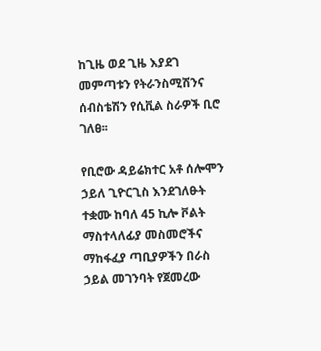ከጊዜ ወደ ጊዜ እያደገ መምጣቱን የትራንስሚሽንና ሰብስቴሽን የሲቪል ስራዎች ቢሮ ገለፀ፡፡

የቢሮው ዳይሬክተር አቶ ሰሎሞን ኃይለ ጊዮርጊስ እንደገለፁት ተቋሙ ከባለ 45 ኪሎ ቮልት ማስተላለፊያ መስመሮችና ማከፋፈያ ጣቢያዎችን በራስ ኃይል መገንባት የጀመረው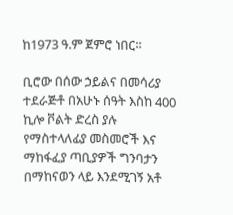ከ1973 ዓ.ም ጀምሮ ነበር፡፡

ቢሮው በሰው ኃይልና በመሳሪያ ተደራጅቶ በአሁኑ ሰዓት እስከ 400 ኪሎ ቮልት ድረስ ያሉ የማስተላለፊያ መስመሮች እና ማከፋፈያ ጣቢያዎች ግንባታን በማከናወን ላይ እንደሚገኝ አቶ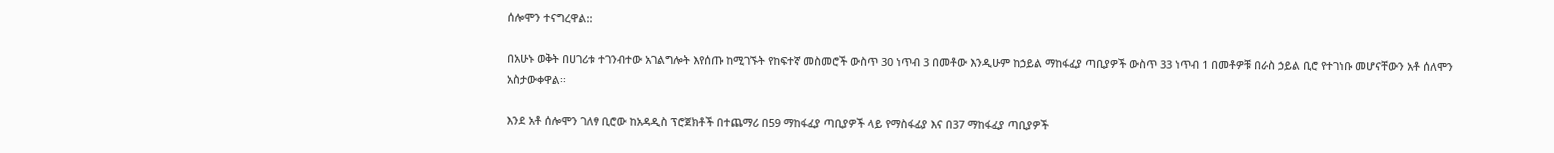ሰሎሞን ተናግረዋል::

በአሁኑ ወቅት በሀገሪቱ ተገንብተው አገልግሎት እየሰጡ ከሚገኙት የከፍተኛ መስመሮች ውስጥ 30 ነጥብ 3 በመቶው እንዲሁም ከኃይል ማከፋፈያ ጣቢያዎች ውስጥ 33 ነጥብ 1 በመቶዎቹ በራስ ኃይል ቢሮ የተገነቡ መሆናቸውን አቶ ሰለሞን አስታውቀዋል፡፡

እንደ አቶ ሰሎሞን ገለፃ ቢሮው ከአዳዲስ ፕሮጀክቶች በተጨማሪ በ59 ማከፋፈያ ጣቢያዎች ላይ የማስፋፊያ እና በ37 ማከፋፈያ ጣቢያዎች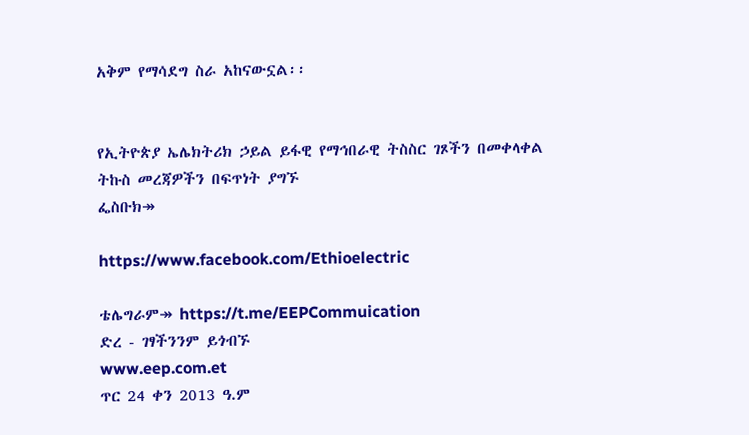አቅም የማሳደግ ስራ አከናውኗል፡፡


የኢትዮጵያ ኤሌክትሪክ ኃይል ይፋዊ የማኅበራዊ ትስስር ገጾችን በመቀላቀል ትኩስ መረጃዎችን በፍጥነት ያግኙ
ፌስቡክ↠

https://www.facebook.com/Ethioelectric

ቴሌግራም↠ https://t.me/EEPCommuication
ድረ - ገፃችንንም ይጎብኙ
www.eep.com.et
ጥር 24 ቀን 2013 ዓ.ም